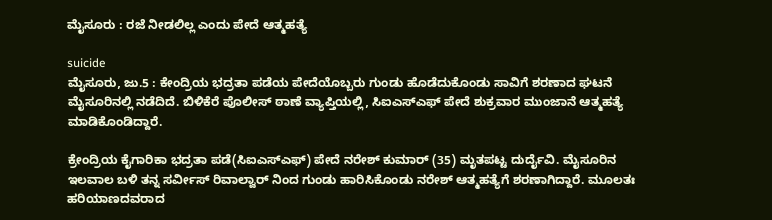ಮೈಸೂರು : ರಜೆ ನೀಡಲಿಲ್ಲ ಎಂದು ಪೇದೆ ಆತ್ಮಹತ್ಯೆ

suicide
ಮೈಸೂರು, ಜು.5 : ಕೇಂದ್ರಿಯ ಭದ್ರತಾ ಪಡೆಯ ಪೇದೆಯೊಬ್ಬರು ಗುಂಡು ಹೊಡೆದುಕೊಂಡು ಸಾವಿಗೆ ಶರಣಾದ ಘಟನೆ ಮೈಸೂರಿನಲ್ಲಿ ನಡೆದಿದೆ. ಬಿಳಿಕೆರೆ ಪೊಲೀಸ್ ಠಾಣೆ ವ್ಯಾಪ್ತಿಯಲ್ಲಿ, ಸಿಐಎಸ್ಎಫ್ ಪೇದೆ ಶುಕ್ರವಾರ ಮುಂಜಾನೆ ಆತ್ಮಹತ್ಯೆ ಮಾಡಿಕೊಂಡಿದ್ದಾರೆ.

ಕ್ರೇಂದ್ರಿಯ ಕೈಗಾರಿಕಾ ಭದ್ರತಾ ಪಡೆ(ಸಿಐಎಸ್ಎಫ್) ಪೇದೆ ನರೇಶ್ ಕುಮಾರ್ (35) ಮೃತಪಟ್ಟ ದುರ್ದೈವಿ. ಮೈಸೂರಿನ ಇಲವಾಲ ಬಳಿ ತನ್ನ ಸರ್ವೀಸ್ ರಿವಾಲ್ವಾರ್ ನಿಂದ ಗುಂಡು ಹಾರಿಸಿಕೊಂಡು ನರೇಶ್ ಆತ್ಮಹತ್ಯೆಗೆ ಶರಣಾಗಿದ್ದಾರೆ. ಮೂಲತಃ ಹರಿಯಾಣದವರಾದ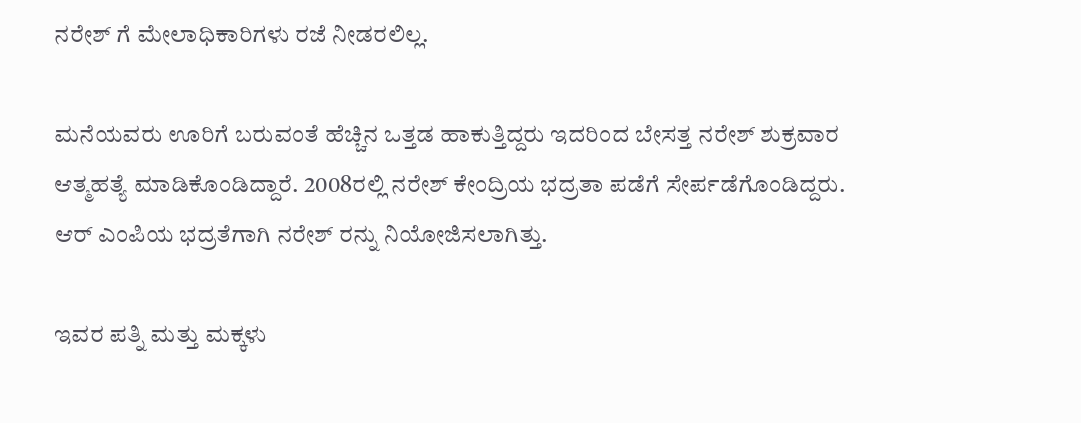ನರೇಶ್ ಗೆ ಮೇಲಾಧಿಕಾರಿಗಳು ರಜೆ ನೀಡರಲಿಲ್ಲ.

ಮನೆಯವರು ಊರಿಗೆ ಬರುವಂತೆ ಹೆಚ್ಚಿನ ಒತ್ತಡ ಹಾಕುತ್ತಿದ್ದರು ಇದರಿಂದ ಬೇಸತ್ತ ನರೇಶ್ ಶುಕ್ರವಾರ ಆತ್ಮಹತ್ಯೆ ಮಾಡಿಕೊಂಡಿದ್ದಾರೆ. 2008ರಲ್ಲಿ ನರೇಶ್ ಕೇಂದ್ರಿಯ ಭದ್ರತಾ ಪಡೆಗೆ ಸೇರ್ಪಡೆಗೊಂಡಿದ್ದರು. ಆರ್ ಎಂಪಿಯ ಭದ್ರತೆಗಾಗಿ ನರೇಶ್ ರನ್ನು ನಿಯೋಜಿಸಲಾಗಿತ್ತು.

ಇವರ ಪತ್ನಿ ಮತ್ತು ಮಕ್ಕಳು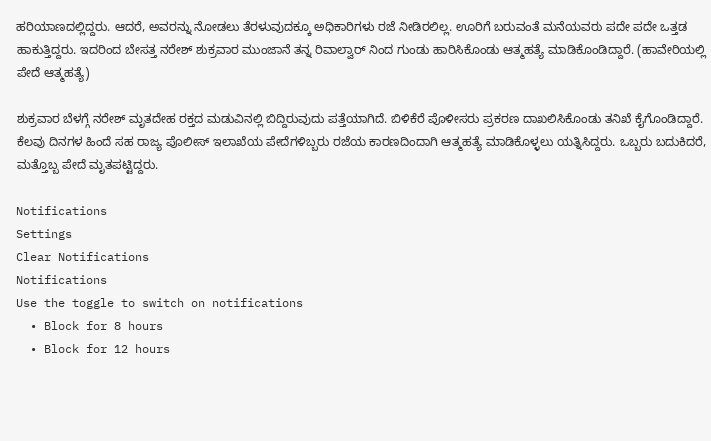ಹರಿಯಾಣದಲ್ಲಿದ್ದರು. ಆದರೆ, ಅವರನ್ನು ನೋಡಲು ತೆರಳುವುದಕ್ಕೂ ಅಧಿಕಾರಿಗಳು ರಜೆ ನೀಡಿರಲಿಲ್ಲ. ಊರಿಗೆ ಬರುವಂತೆ ಮನೆಯವರು ಪದೇ ಪದೇ ಒತ್ತಡ ಹಾಕುತ್ತಿದ್ದರು. ಇದರಿಂದ ಬೇಸತ್ತ ನರೇಶ್ ಶುಕ್ರವಾರ ಮುಂಜಾನೆ ತನ್ನ ರಿವಾಲ್ವಾರ್ ನಿಂದ ಗುಂಡು ಹಾರಿಸಿಕೊಂಡು ಆತ್ಮಹತ್ಯೆ ಮಾಡಿಕೊಂಡಿದ್ದಾರೆ. (ಹಾವೇರಿಯಲ್ಲಿ ಪೇದೆ ಆತ್ಮಹತ್ಯೆ)

ಶುಕ್ರವಾರ ಬೆಳಗ್ಗೆ ನರೇಶ್ ಮೃತದೇಹ ರಕ್ತದ ಮಡುವಿನಲ್ಲಿ ಬಿದ್ದಿರುವುದು ಪತ್ತೆಯಾಗಿದೆ. ಬಿಳಿಕೆರೆ ಪೊಳೀಸರು ಪ್ರಕರಣ ದಾಖಲಿಸಿಕೊಂಡು ತನಿಖೆ ಕೈಗೊಂಡಿದ್ದಾರೆ. ಕೆಲವು ದಿನಗಳ ಹಿಂದೆ ಸಹ ರಾಜ್ಯ ಪೊಲೀಸ್ ಇಲಾಖೆಯ ಪೇದೆಗಳಿಬ್ಬರು ರಜೆಯ ಕಾರಣದಿಂದಾಗಿ ಆತ್ಮಹತ್ಯೆ ಮಾಡಿಕೊಳ್ಳಲು ಯತ್ನಿಸಿದ್ದರು. ಒಬ್ಬರು ಬದುಕಿದರೆ, ಮತ್ತೊಬ್ಬ ಪೇದೆ ಮೃತಪಟ್ಟಿದ್ದರು.

Notifications
Settings
Clear Notifications
Notifications
Use the toggle to switch on notifications
  • Block for 8 hours
  • Block for 12 hours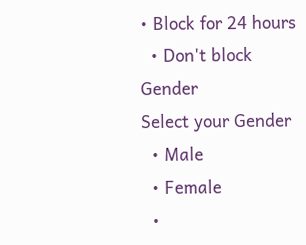• Block for 24 hours
  • Don't block
Gender
Select your Gender
  • Male
  • Female
  •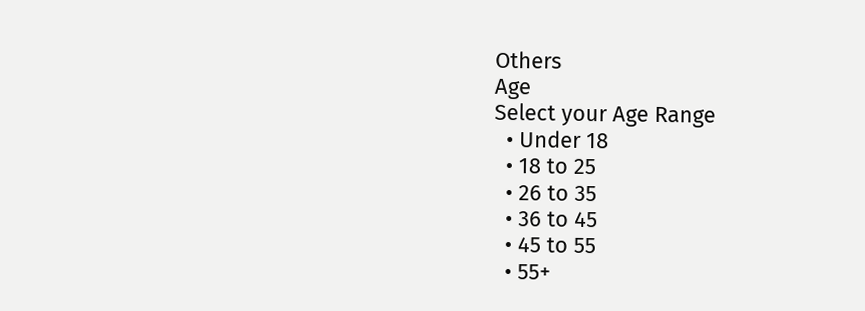Others
Age
Select your Age Range
  • Under 18
  • 18 to 25
  • 26 to 35
  • 36 to 45
  • 45 to 55
  • 55+